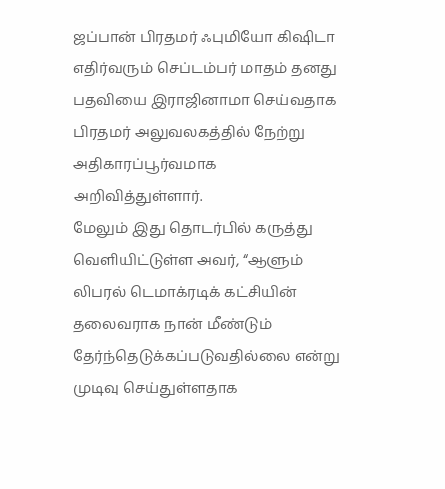ஜப்பான் பிரதமர் ஃபுமியோ கிஷிடா எதிர்வரும் செப்டம்பர் மாதம் தனது பதவியை இராஜினாமா செய்வதாக பிரதமர் அலுவலகத்தில் நேற்று அதிகாரப்பூர்வமாக அறிவித்துள்ளார்.
மேலும் இது தொடர்பில் கருத்து வெளியிட்டுள்ள அவர், “ஆளும் லிபரல் டெமாக்ரடிக் கட்சியின் தலைவராக நான் மீண்டும் தேர்ந்தெடுக்கப்படுவதில்லை என்று முடிவு செய்துள்ளதாக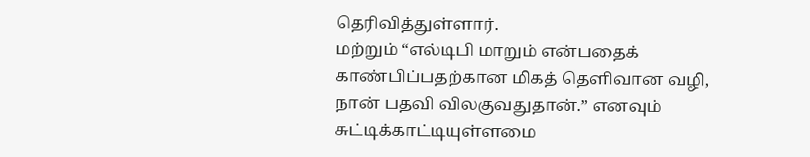தெரிவித்துள்ளார்.
மற்றும் “எல்டிபி மாறும் என்பதைக் காண்பிப்பதற்கான மிகத் தெளிவான வழி, நான் பதவி விலகுவதுதான்.” எனவும் சுட்டிக்காட்டியுள்ளமை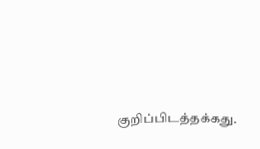குறிப்பிடத்தக்கது.